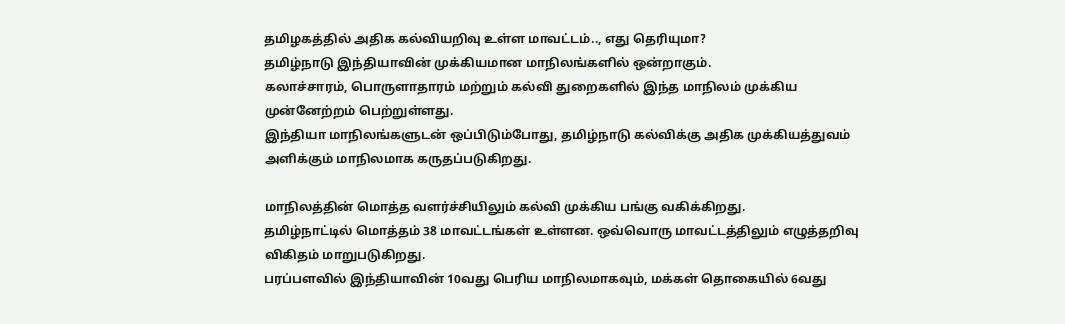தமிழகத்தில் அதிக கல்வியறிவு உள்ள மாவட்டம்.., எது தெரியுமா?
தமிழ்நாடு இந்தியாவின் முக்கியமான மாநிலங்களில் ஒன்றாகும்.
கலாச்சாரம், பொருளாதாரம் மற்றும் கல்வி துறைகளில் இந்த மாநிலம் முக்கிய முன்னேற்றம் பெற்றுள்ளது.
இந்தியா மாநிலங்களுடன் ஒப்பிடும்போது, தமிழ்நாடு கல்விக்கு அதிக முக்கியத்துவம் அளிக்கும் மாநிலமாக கருதப்படுகிறது.

மாநிலத்தின் மொத்த வளர்ச்சியிலும் கல்வி முக்கிய பங்கு வகிக்கிறது.
தமிழ்நாட்டில் மொத்தம் 38 மாவட்டங்கள் உள்ளன. ஒவ்வொரு மாவட்டத்திலும் எழுத்தறிவு விகிதம் மாறுபடுகிறது.
பரப்பளவில் இந்தியாவின் 10வது பெரிய மாநிலமாகவும், மக்கள் தொகையில் 6வது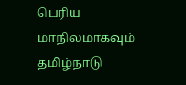பெரிய மாநிலமாகவும் தமிழ்நாடு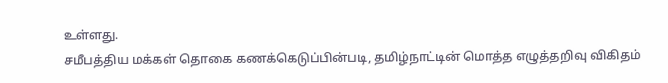உள்ளது.
சமீபத்திய மக்கள் தொகை கணக்கெடுப்பின்படி, தமிழ்நாட்டின் மொத்த எழுத்தறிவு விகிதம்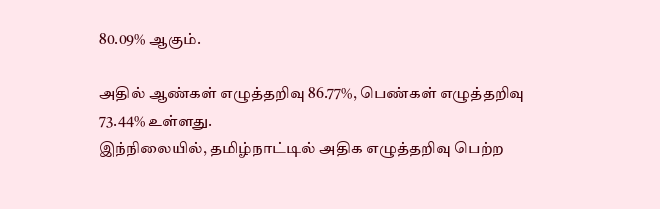80.09% ஆகும்.

அதில் ஆண்கள் எழுத்தறிவு 86.77%, பெண்கள் எழுத்தறிவு 73.44% உள்ளது.
இந்நிலையில், தமிழ்நாட்டில் அதிக எழுத்தறிவு பெற்ற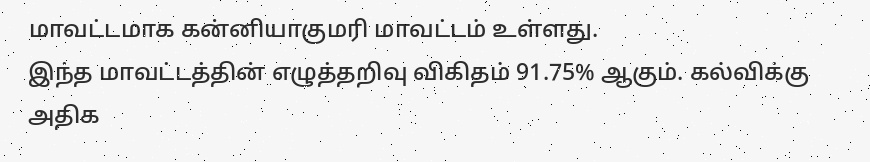மாவட்டமாக கன்னியாகுமரி மாவட்டம் உள்ளது.
இந்த மாவட்டத்தின் எழுத்தறிவு விகிதம் 91.75% ஆகும். கல்விக்கு அதிக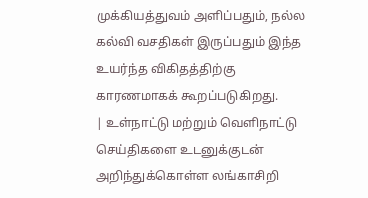முக்கியத்துவம் அளிப்பதும், நல்ல கல்வி வசதிகள் இருப்பதும் இந்த உயர்ந்த விகிதத்திற்கு காரணமாகக் கூறப்படுகிறது.
| உள்நாட்டு மற்றும் வெளிநாட்டு செய்திகளை உடனுக்குடன் அறிந்துக்கொள்ள லங்காசிறி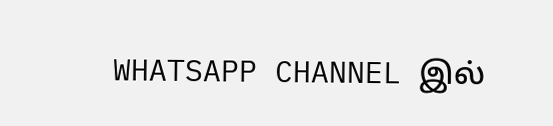WHATSAPP CHANNEL இல்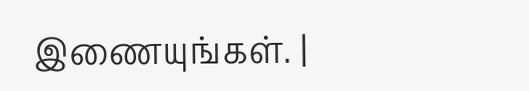இணையுங்கள். |